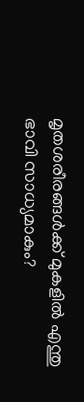മൃതശരീരങ്ങൾക്ക് മുകളിൽ എന്തു ഭാവി സാധ്യമാകും?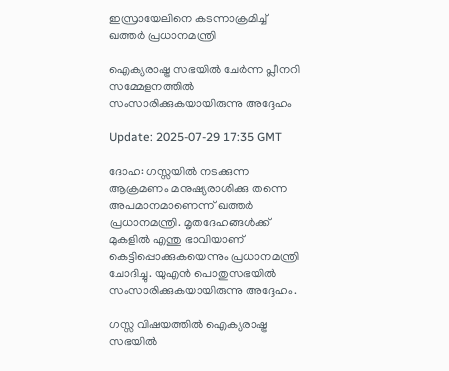ഇസ്രായേലിനെ കടന്നാക്രമിച്ച് ഖത്തർ പ്രധാനമന്ത്രി

ഐക്യരാഷ്ട്ര സഭയിൽ ചേർന്ന പ്ലീനറി സമ്മേളനത്തിൽ സംസാരിക്കുകയായിരുന്നു അദ്ദേഹം

Update: 2025-07-29 17:35 GMT

ദോഹ: ഗസ്സയിൽ നടക്കുന്ന ആക്രമണം മനുഷ്യരാശിക്കു തന്നെ അപമാനമാണെന്ന് ഖത്തർ പ്രധാനമന്ത്രി. മൃതദേഹങ്ങൾക്ക് മുകളിൽ എന്തു ഭാവിയാണ് കെട്ടിപ്പൊക്കുകയെന്നും പ്രധാനമന്ത്രി ചോദിച്ചു. യുഎൻ പൊതുസഭയിൽ സംസാരിക്കുകയായിരുന്നു അദ്ദേഹം.

ഗസ്സ വിഷയത്തിൽ ഐക്യരാഷ്ട്ര സഭയിൽ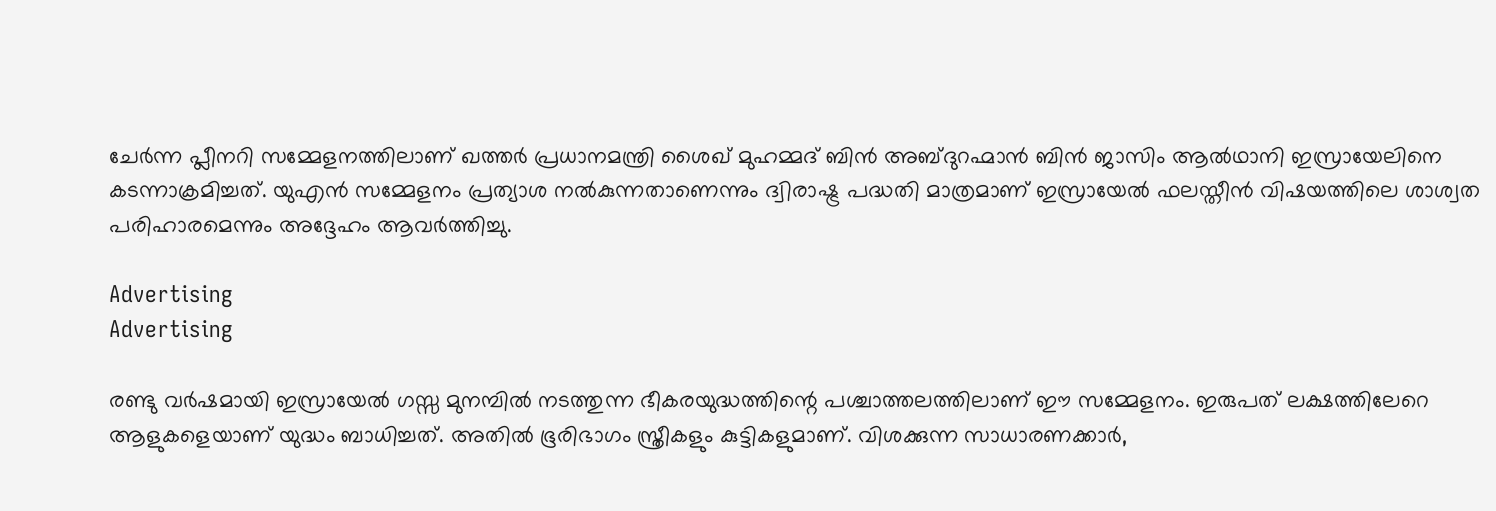ചേർന്ന പ്ലീനറി സമ്മേളനത്തിലാണ് ഖത്തർ പ്രധാനമന്ത്രി ശൈഖ് മുഹമ്മദ് ബിൻ അബ്ദുറഹ്മാൻ ബിൻ ജാസിം ആൽഥാനി ഇസ്രായേലിനെ കടന്നാക്രമിച്ചത്. യുഎൻ സമ്മേളനം പ്രത്യാശ നൽകുന്നതാണെന്നും ദ്വിരാഷ്ട്ര പദ്ധതി മാത്രമാണ് ഇസ്രായേൽ ഫലസ്തീൻ വിഷയത്തിലെ ശാശ്വത പരിഹാരമെന്നും അദ്ദേഹം ആവർത്തിച്ചു.

Advertising
Advertising

രണ്ടു വർഷമായി ഇസ്രായേൽ ഗസ്സ മുനമ്പിൽ നടത്തുന്ന ഭീകരയുദ്ധത്തിന്റെ പശ്ചാത്തലത്തിലാണ് ഈ സമ്മേളനം. ഇരുപത് ലക്ഷത്തിലേറെ ആളുകളെയാണ് യുദ്ധം ബാധിച്ചത്. അതിൽ ഭൂരിഭാഗം സ്ത്രീകളും കുട്ടികളുമാണ്. വിശക്കുന്ന സാധാരണക്കാർ,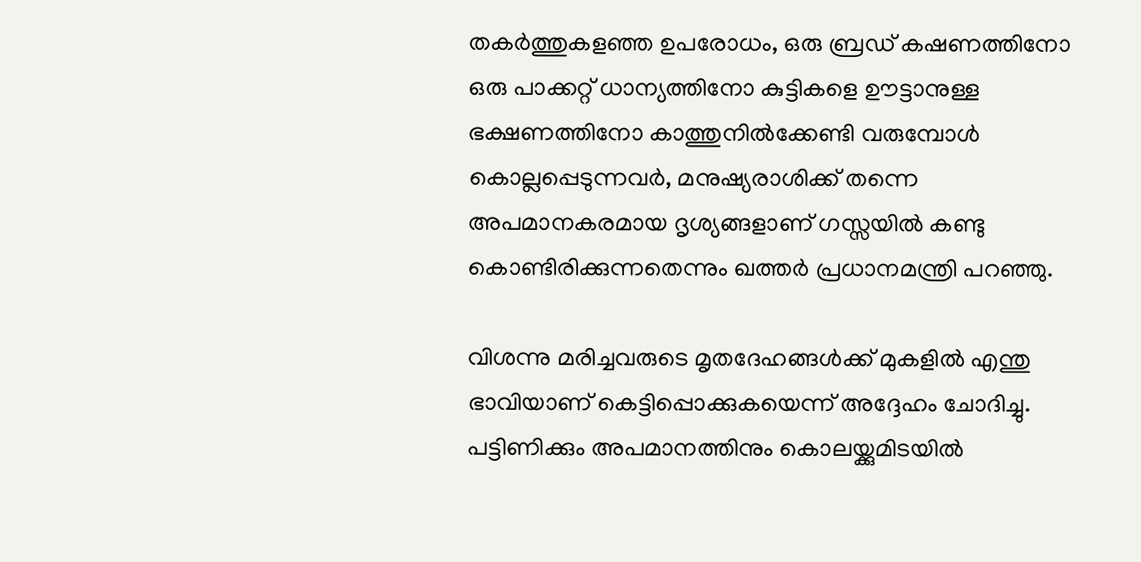തകർത്തുകളഞ്ഞ ഉപരോധം, ഒരു ബ്രഡ് കഷണത്തിനോ ഒരു പാക്കറ്റ് ധാന്യത്തിനോ കുട്ടികളെ ഊട്ടാനുള്ള ഭക്ഷണത്തിനോ കാത്തുനിൽക്കേണ്ടി വരുമ്പോൾ കൊല്ലപ്പെടുന്നവർ, മനുഷ്യരാശിക്ക് തന്നെ അപമാനകരമായ ദൃശ്യങ്ങളാണ് ഗസ്സയിൽ കണ്ടു കൊണ്ടിരിക്കുന്നതെന്നും ഖത്തർ പ്രധാനമന്ത്രി പറഞ്ഞു.

വിശന്നു മരിച്ചവരുടെ മൃതദേഹങ്ങൾക്ക് മുകളിൽ എന്തു ഭാവിയാണ് കെട്ടിപ്പൊക്കുകയെന്ന് അദ്ദേഹം ചോദിച്ചു. പട്ടിണിക്കും അപമാനത്തിനും കൊലയ്ക്കുമിടയിൽ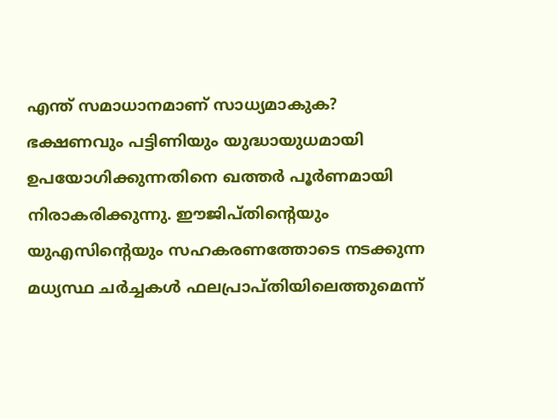എന്ത് സമാധാനമാണ് സാധ്യമാകുക? ഭക്ഷണവും പട്ടിണിയും യുദ്ധായുധമായി ഉപയോഗിക്കുന്നതിനെ ഖത്തർ പൂർണമായി നിരാകരിക്കുന്നു. ഈജിപ്തിന്റെയും യുഎസിന്റെയും സഹകരണത്തോടെ നടക്കുന്ന മധ്യസ്ഥ ചർച്ചകൾ ഫലപ്രാപ്തിയിലെത്തുമെന്ന്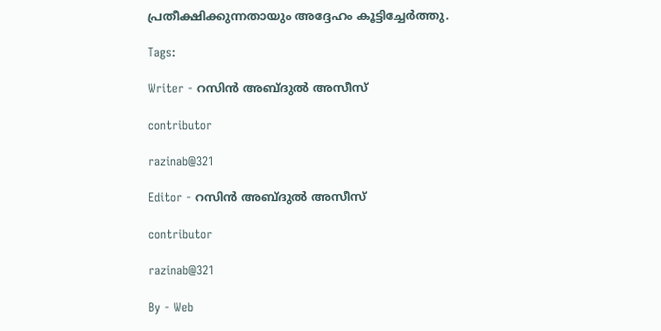പ്രതീക്ഷിക്കുന്നതായും അദ്ദേഹം കൂട്ടിച്ചേർത്തു.

Tags:

Writer - റസിൻ അബ്ദുൽ അസീസ്

contributor

razinab@321

Editor - റസിൻ അബ്ദുൽ അസീസ്

contributor

razinab@321

By - Web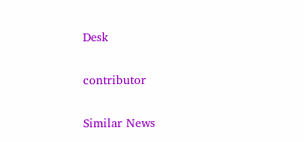Desk

contributor

Similar News